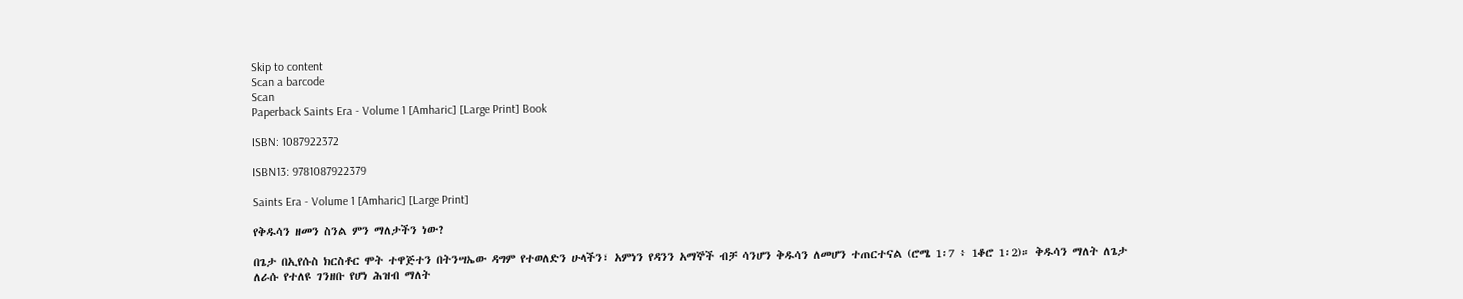Skip to content
Scan a barcode
Scan
Paperback Saints Era - Volume 1 [Amharic] [Large Print] Book

ISBN: 1087922372

ISBN13: 9781087922379

Saints Era - Volume 1 [Amharic] [Large Print]

የቅዱሳን ዘመን ስንል ምን ማለታችን ነው?

በጌታ በኢየሱስ ክርስቶር ሞት ተዋጅተን በትንሣኤው ዳግም የተወለድን ሁላችን፣ አምነን የዳንን አማኞች ብቻ ሳንሆን ቅዱሳን ለመሆን ተጠርተናል (ሮሜ 1፡7 ፥ 1ቆሮ 1፡2)። ቅዱሳን ማለት ለጌታ ለራሱ የተለዩ ገንዘቡ የሆነ ሕዝብ ማለት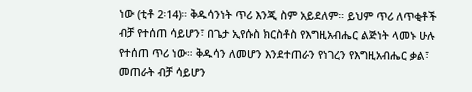ነው (ቲቶ 2፡14)። ቅዱሳንነት ጥሪ እንጂ ስም አይደለም። ይህም ጥሪ ለጥቂቶች ብቻ የተሰጠ ሳይሆን፣ በጌታ ኢየሱስ ክርስቶስ የእግዚአብሔር ልጅነት ላመኑ ሁሉ የተሰጠ ጥሪ ነው። ቅዱሳን ለመሆን እንደተጠራን የነገረን የእግዚአብሔር ቃል፣ መጠራት ብቻ ሳይሆን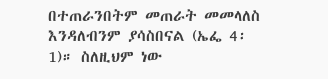በተጠራንበትም መጠራት መመላለስ እንዳለብንም ያሳስበናል (ኤፌ 4፡1)። ስለዚህም ነው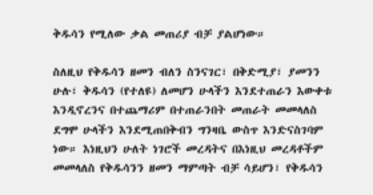ቅዱሳን የሚለው ቃል መጠሪያ ብቻ ያልሆነው።

ስለዚህ የቅዱሳን ዘመን ብለን ስንናገር፣ በቅድሚያ፣ ያመንን ሁሉ፣ ቅዱሳን (የተለዩ) ለመሆን ሁላችን እንደተጠራን እውቀቱ እንዲኖረንና በተጨማሪም በተጠራንበት መጠራት መመላለስ ደግሞ ሁላችን እንደሚጠበቅብን ግንዛቤ ውስጥ እንድናስገባም ነው። እነዚህን ሁለት ነገሮች መረዳትና በእነዚህ መረዳቶችም መመላለስ የቅዱሳንን ዘመን ማምጣት ብቻ ሳይሆን፣ የቅዱሳን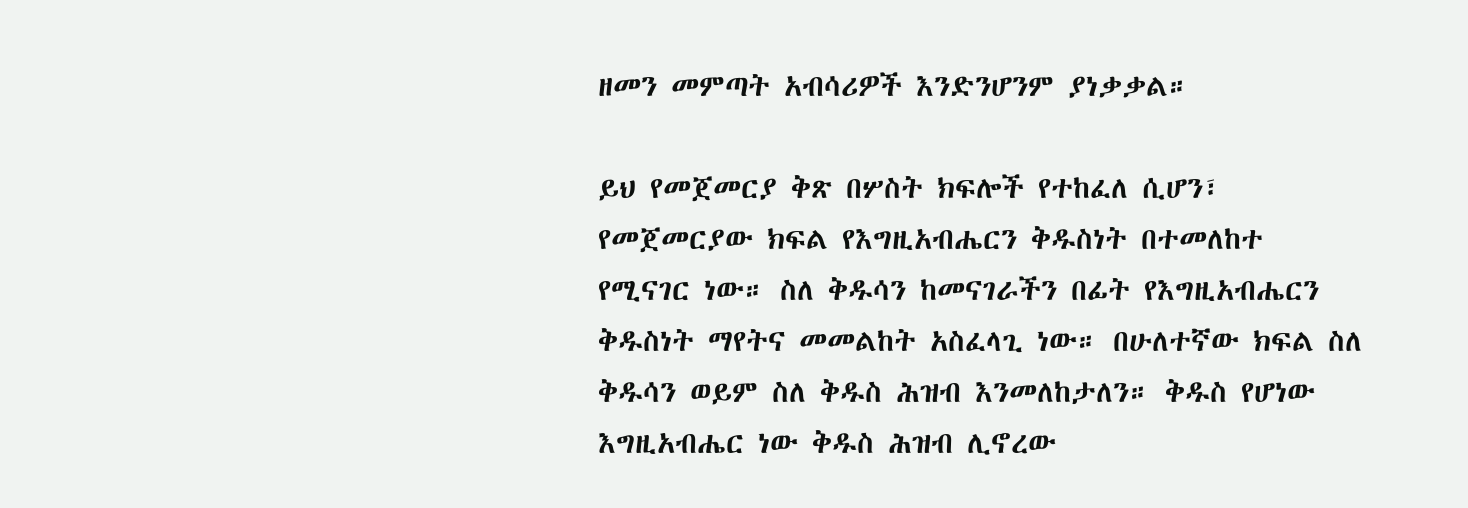ዘመን መምጣት አብሳሪዎች እንድንሆንም ያነቃቃል።

ይህ የመጀመርያ ቅጽ በሦስት ክፍሎች የተከፈለ ሲሆን፣ የመጀመርያው ክፍል የእግዚአብሔርን ቅዱስነት በተመለከተ የሚናገር ነው። ስለ ቅዱሳን ከመናገራችን በፊት የእግዚአብሔርን ቅዱስነት ማየትና መመልከት አስፈላጊ ነው። በሁለተኛው ክፍል ስለ ቅዱሳን ወይም ስለ ቅዱስ ሕዝብ እንመለከታለን። ቅዱስ የሆነው እግዚአብሔር ነው ቅዱስ ሕዝብ ሊኖረው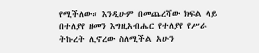የሚችለው። እንዲሁም በመጨረሻው ክፍል ላይ በተለያየ ዘመን እግዚአብሔር የተለያየ የሥራ ትኩረት ሊኖረው ስለሚችል አሁን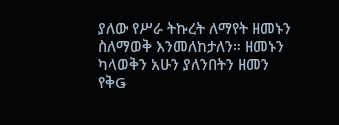ያለው የሥራ ትኩረት ለማየት ዘመኑን ስለማወቅ እንመለከታለን። ዘመኑን ካላወቅን አሁን ያለንበትን ዘመን የቅǤ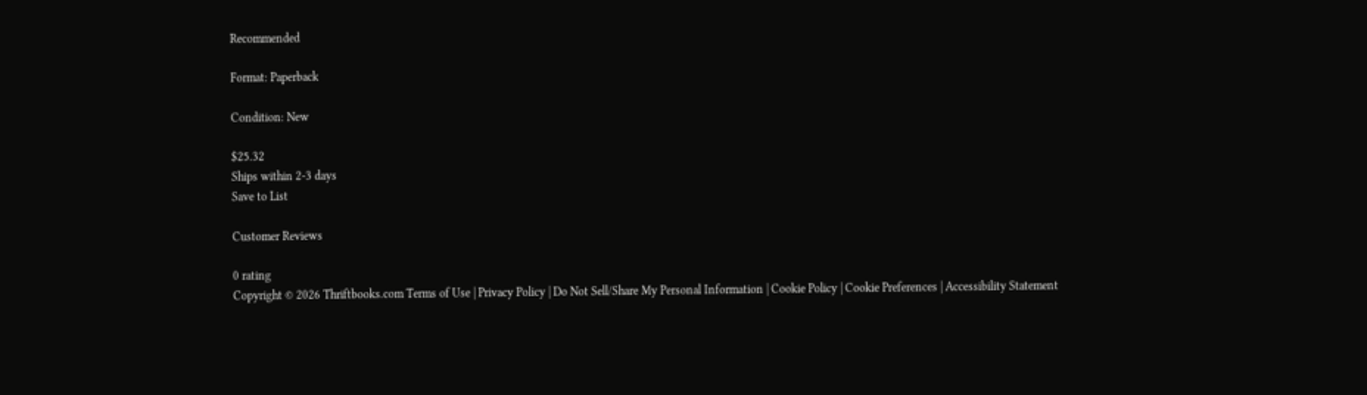Recommended

Format: Paperback

Condition: New

$25.32
Ships within 2-3 days
Save to List

Customer Reviews

0 rating
Copyright © 2026 Thriftbooks.com Terms of Use | Privacy Policy | Do Not Sell/Share My Personal Information | Cookie Policy | Cookie Preferences | Accessibility Statement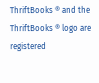ThriftBooks ® and the ThriftBooks ® logo are registered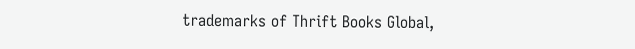trademarks of Thrift Books Global,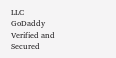LLC
GoDaddy Verified and Secured